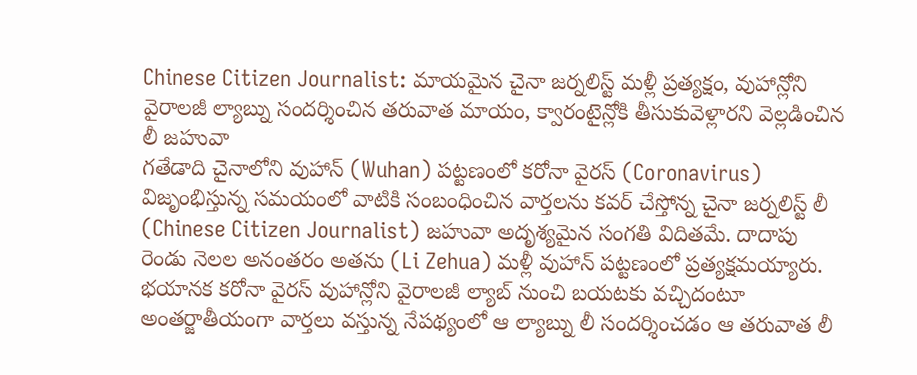Chinese Citizen Journalist: మాయమైన చైనా జర్నలిస్ట్ మళ్లీ ప్రత్యక్షం, వుహాన్లోని వైరాలజీ ల్యాబ్ను సందర్శించిన తరువాత మాయం, క్వారంటైన్లోకి తీసుకువెళ్లారని వెల్లడించిన లీ జహువా
గతేడాది చైనాలోని వుహాన్ (Wuhan) పట్టణంలో కరోనా వైరస్ (Coronavirus) విజృంభిస్తున్న సమయంలో వాటికి సంబంధించిన వార్తలను కవర్ చేస్తోన్న చైనా జర్నలిస్ట్ లీ (Chinese Citizen Journalist) జహువా అదృశ్యమైన సంగతి విదితమే. దాదాపు రెండు నెలల అనంతరం అతను (Li Zehua) మళ్లీ వుహాన్ పట్టణంలో ప్రత్యక్షమయ్యారు. భయానక కరోనా వైరస్ వుహాన్లోని వైరాలజీ ల్యాబ్ నుంచి బయటకు వచ్చిదంటూ అంతర్జాతీయంగా వార్తలు వస్తున్న నేపథ్యంలో ఆ ల్యాబ్ను లీ సందర్శించడం ఆ తరువాత లీ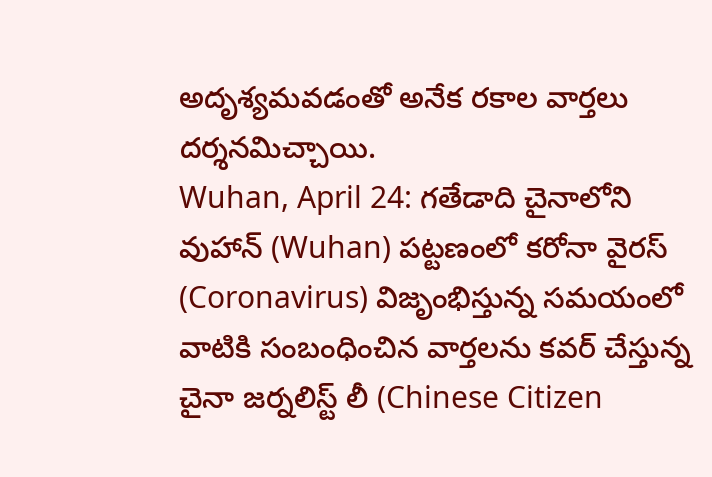అదృశ్యమవడంతో అనేక రకాల వార్తలు దర్శనమిచ్చాయి.
Wuhan, April 24: గతేడాది చైనాలోని వుహాన్ (Wuhan) పట్టణంలో కరోనా వైరస్ (Coronavirus) విజృంభిస్తున్న సమయంలో వాటికి సంబంధించిన వార్తలను కవర్ చేస్తున్న చైనా జర్నలిస్ట్ లీ (Chinese Citizen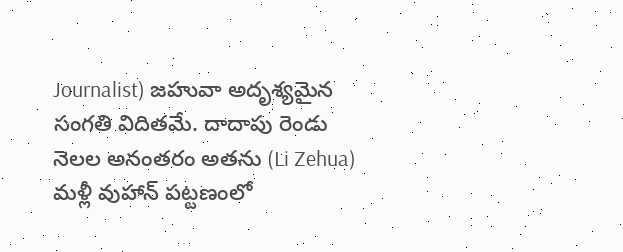Journalist) జహువా అదృశ్యమైన సంగతి విదితమే. దాదాపు రెండు నెలల అనంతరం అతను (Li Zehua) మళ్లీ వుహాన్ పట్టణంలో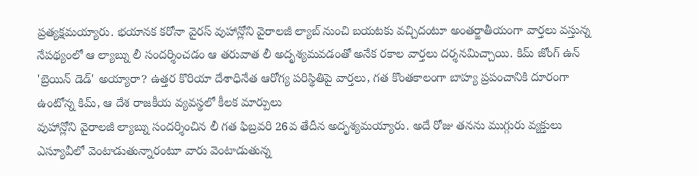ప్రత్యక్షమయ్యారు. భయానక కరోనా వైరస్ వుహాన్లోని వైరాలజీ ల్యాబ్ నుంచి బయటకు వచ్చిదంటూ అంతర్జాతీయంగా వార్తలు వస్తున్న నేపథ్యంలో ఆ ల్యాబ్ను లీ సందర్శించడం ఆ తరువాత లీ అదృశ్యమవడంతో అనేక రకాల వార్తలు దర్శనమిచ్చాయి. కిమ్ జోంగ్ ఉన్ 'బ్రెయిన్ డెడ్' అయ్యారా? ఉత్తర కొరియా దేశాధినేత ఆరోగ్య పరిస్థితిపై వార్తలు, గత కొంతకాలంగా బాహ్య ప్రపంచానికి దూరంగా ఉంటోన్న కిమ్, ఆ దేశ రాజకీయ వ్యవస్థలో కీలక మార్పులు
వుహాన్లోని వైరాలజీ ల్యాబ్ను సందర్శించిన లీ గత ఫిబ్రవరి 26వ తేదీన అదృశ్యమయ్యారు. అదే రోజు తనను ముగ్గురు వ్యక్తులు ఎస్యూవీలో వెంటాడుతున్నారంటూ వారు వెంటాడుతున్న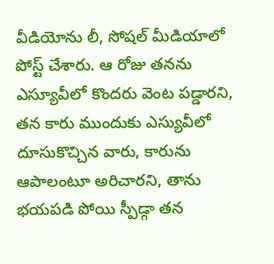వీడియోను లీ, సోషల్ మీడియాలో పోస్ట్ చేశారు. ఆ రోజు తనను ఎస్యూవీలో కొందరు వెంట పడ్డారని, తన కారు ముందుకు ఎస్యువీలో దూసుకొచ్చిన వారు, కారును ఆపాలంటూ అరిచారని, తాను భయపడి పోయి స్పీడ్గా తన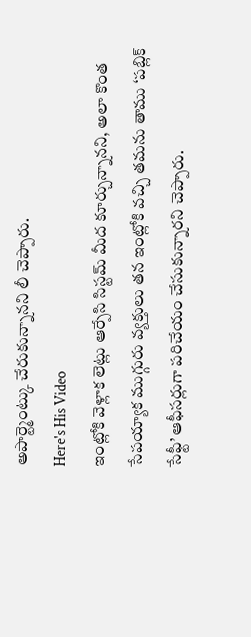అపార్ట్మెంట్కు చేరుకున్నానని లీ చెప్పారు.
Here's His Video
ఇంట్లోకి వెళ్లాక లెట్లు ఆర్పేసి సిస్టమ్ మీద కూర్చున్నానని, అలా కొంత సేపయ్యాక ముగ్గురు వ్యక్తులు తన ఇంట్లోకి వచ్చి తమను తాము ‘పబ్లిక్ సేఫ్టీ’ ఆఫీసర్లుగా పరిచేయం చేసుకున్నారని చెప్పారు.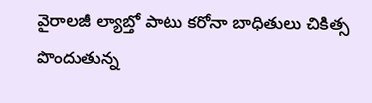వైరాలజీ ల్యాబ్తో పాటు కరోనా బాధితులు చికిత్స పొందుతున్న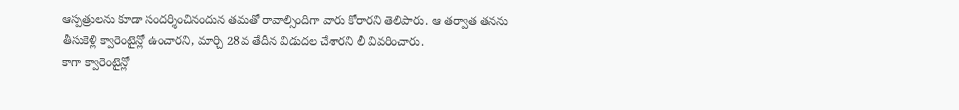ఆస్పత్రులను కూడా సందర్శించినందున తమతో రావాల్సిందిగా వారు కోరారని తెలిపారు. ఆ తర్వాత తనను తీసుకెళ్లి క్వారెంటైన్లో ఉంచారని, మార్చి 28వ తేదీన విడుదల చేశారని లీ వివరించారు.
కాగా క్వారెంటైన్లో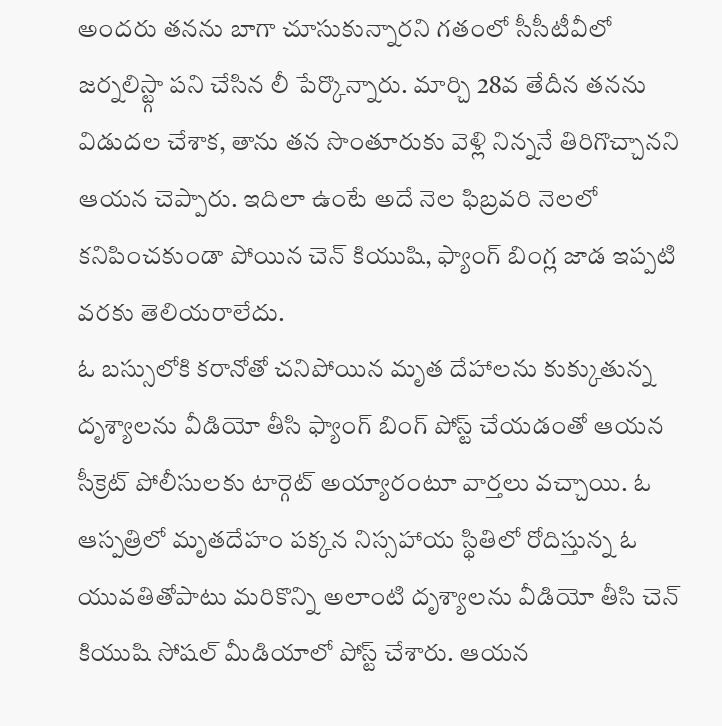అందరు తనను బాగా చూసుకున్నారని గతంలో సీసీటీవీలో జర్నలిస్ట్గా పని చేసిన లీ పేర్కొన్నారు. మార్చి 28వ తేదీన తనను విడుదల చేశాక, తాను తన సొంతూరుకు వెళ్లి నిన్ననే తిరిగొచ్చానని ఆయన చెప్పారు. ఇదిలా ఉంటే అదే నెల ఫిబ్రవరి నెలలో కనిపించకుండా పోయిన చెన్ కియుషి, ఫ్యాంగ్ బింగ్ల జాడ ఇప్పటి వరకు తెలియరాలేదు.
ఓ బస్సులోకి కరానోతో చనిపోయిన మృత దేహాలను కుక్కుతున్న దృశ్యాలను వీడియో తీసి ఫ్యాంగ్ బింగ్ పోస్ట్ చేయడంతో ఆయన సీక్రెట్ పోలీసులకు టార్గెట్ అయ్యారంటూ వార్తలు వచ్చాయి. ఓ ఆస్పత్రిలో మృతదేహం పక్కన నిస్సహాయ స్థితిలో రోదిస్తున్న ఓ యువతితోపాటు మరికొన్ని అలాంటి దృశ్యాలను వీడియో తీసి చెన్ కియుషి సోషల్ మీడియాలో పోస్ట్ చేశారు. ఆయన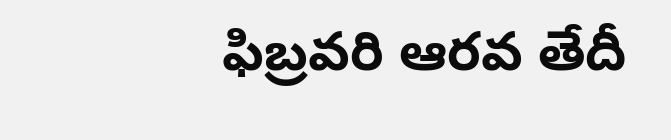ఫిబ్రవరి ఆరవ తేదీ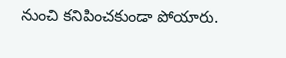నుంచి కనిపించకుండా పోయారు.